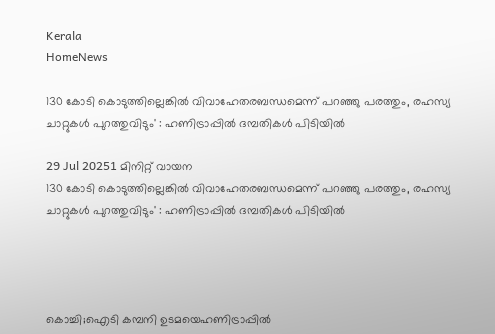Kerala
HomeNews

130 കോടി കൊടുത്തില്ലെങ്കിൽ വിവാഹേതരബന്ധമെന്ന് പറഞ്ഞു പരത്തും, രഹസ്യ ചാറ്റുകൾ പുറത്തുവിടും' : ഹണിട്രാപ്പിൽ ദമ്പതികൾ പിടിയിൽ

29 Jul 20251 മിനിറ്റ് വായന
130 കോടി കൊടുത്തില്ലെങ്കിൽ വിവാഹേതരബന്ധമെന്ന് പറഞ്ഞു പരത്തും, രഹസ്യ ചാറ്റുകൾ പുറത്തുവിടും' : ഹണിട്രാപ്പിൽ ദമ്പതികൾ പിടിയിൽ




കൊച്ചി;ഐടി കമ്പനി ഉടമയെഹണിട്രാപ്പിൽ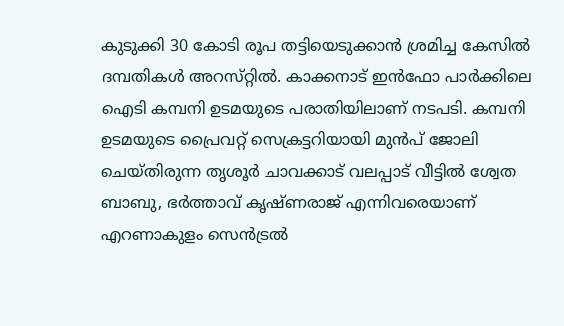കുടുക്കി 30 കോടി രൂപ തട്ടിയെടുക്കാൻ ശ്രമിച്ച കേസിൽ ദമ്പതികൾ അറസ്‌റ്റിൽ. കാക്കനാട് ഇൻഫോ പാർക്കിലെ ഐടി കമ്പനി ഉടമയുടെ പരാതിയിലാണ് നടപടി. കമ്പനി ഉടമയുടെ പ്രൈവറ്റ് സെക്രട്ടറിയായി മുൻപ് ജോലി ചെയ്തിരുന്ന തൃശൂർ ചാവക്കാട് വലപ്പാട് വീട്ടിൽ ശ്വേത ബാബു, ഭർത്താവ് കൃഷ്ണരാജ് എന്നിവരെയാണ് എറണാകുളം സെൻട്രൽ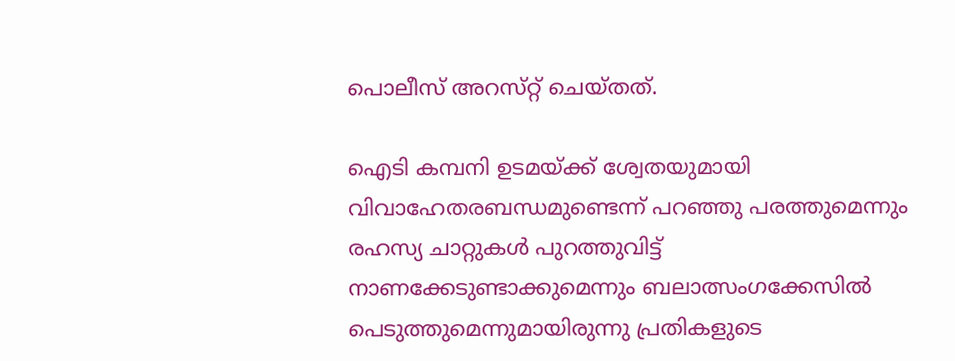പൊലീസ് അറസ്‌റ്റ് ചെയ്‌തത്‌.

ഐടി കമ്പനി ഉടമയ്ക്ക് ശ്വേതയുമായി വിവാഹേതരബന്ധമുണ്ടെന്ന് പറഞ്ഞു പരത്തുമെന്നും രഹസ്യ ചാറ്റുകൾ പുറത്തുവിട്ട് നാണക്കേടുണ്ടാക്കുമെന്നും ബലാത്സംഗക്കേസിൽ പെടുത്തുമെന്നുമായിരുന്നു പ്രതികളുടെ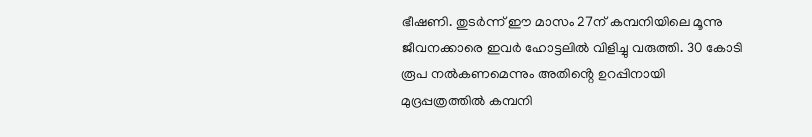ഭീഷണി. തുടർന്ന് ഈ മാസം 27ന് കമ്പനിയിലെ മൂന്നു ജീവനക്കാരെ ഇവർ ഹോട്ടലിൽ വിളിച്ചു വരുത്തി. 30 കോടി രൂപ നൽകണമെന്നും അതിൻ്റെ ഉറപ്പിനായി മുദ്രപ്പത്രത്തിൽ കമ്പനി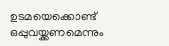ഉടമയെക്കൊണ്ട് ഒപ്പുവയ്ക്കണമെന്നും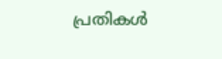പ്രതികൾ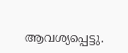ആവശ്യപ്പെട്ടു.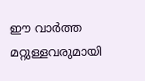ഈ വാർത്ത മറ്റുള്ളവരുമായി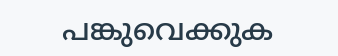പങ്കുവെക്കുക